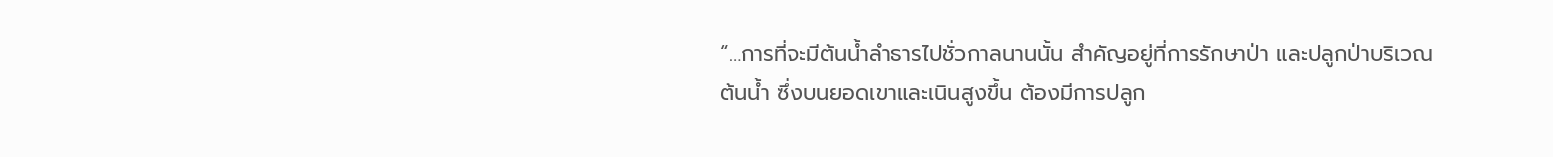“…การที่จะมีต้นน้ำลำธารไปชั่วกาลนานนั้น สำคัญอยู่ที่การรักษาป่า และปลูกป่าบริเวณต้นน้ำ ซึ่งบนยอดเขาและเนินสูงขึ้น ต้องมีการปลูก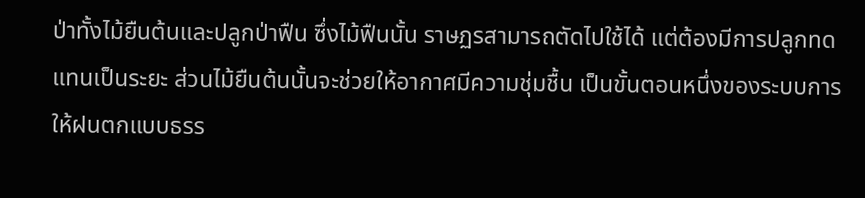ป่าทั้งไม้ยืนต้นและปลูกป่าฟืน ซึ่งไม้ฟืนนั้น ราษฏรสามารถตัดไปใช้ได้ แต่ต้องมีการปลูกทดแทนเป็นระยะ ส่วนไม้ยืนต้นนั้นจะช่วยให้อากาศมีความชุ่มชื้น เป็นขั้นตอนหนึ่งของระบบการให้ฝนตกแบบธรร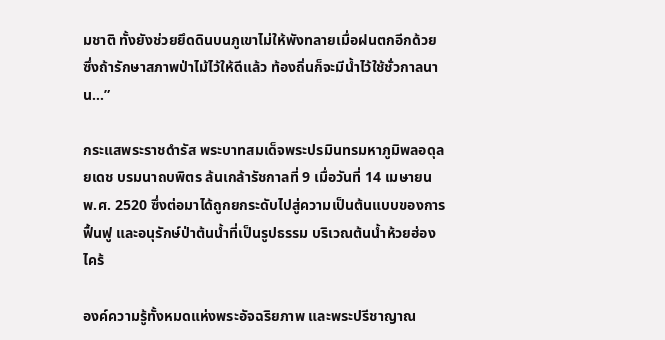มชาติ ทั้งยังช่วยยึดดินบนภูเขาไม่ให้พังทลายเมื่อฝนตกอีกด้วย ซึ่งถ้ารักษาสภาพป่าไม้ไว้ให้ดีแล้ว ท้องถิ่นก็จะมีน้ำไว้ใช้ชั่วกาลนาน…”

กระแสพระราชดำรัส พระบาทสมเด็จพระปรมินทรมหาภูมิพลอดุลยเดช บรมนาถบพิตร ล้นเกล้ารัชกาลที่ 9 เมื่อวันที่ 14 เมษายน พ.ศ. 2520 ซึ่งต่อมาได้ถูกยกระดับไปสู่ความเป็นต้นแบบของการฟื้นฟู และอนุรักษ์ป่าต้นน้ำที่เป็นรูปธรรม บริเวณต้นน้ำห้วยฮ่องไคร้

องค์ความรู้ทั้งหมดแห่งพระอัจฉริยภาพ และพระปรีชาญาณ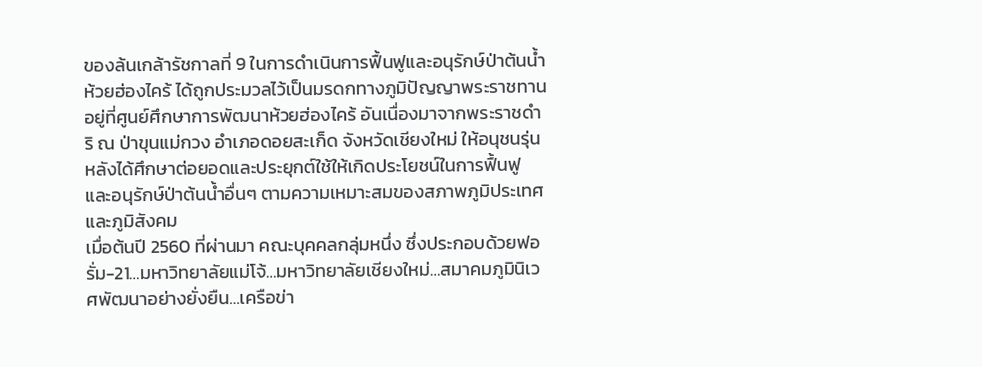ของล้นเกล้ารัชกาลที่ 9 ในการดำเนินการฟื้นฟูและอนุรักษ์ป่าต้นน้ำห้วยฮ่องไคร้ ได้ถูกประมวลไว้เป็นมรดกทางภูมิปัญญาพระราชทานอยู่ที่ศูนย์ศึกษาการพัฒนาห้วยฮ่องไคร้ อันเนื่องมาจากพระราชดำริ ณ ป่าขุนแม่กวง อำเภอดอยสะเก็ด จังหวัดเชียงใหม่ ให้อนุชนรุ่นหลังได้ศึกษาต่อยอดและประยุกต์ใช้ให้เกิดประโยชน์ในการฟื้นฟู และอนุรักษ์ป่าต้นน้ำอื่นๆ ตามความเหมาะสมของสภาพภูมิประเทศ และภูมิสังคม
เมื่อต้นปี 2560 ที่ผ่านมา คณะบุคคลกลุ่มหนึ่ง ซึ่งประกอบด้วยฟอรั่ม-21…มหาวิทยาลัยแม่โจ้…มหาวิทยาลัยเชียงใหม่…สมาคมภูมินิเวศพัฒนาอย่างยั่งยืน…เครือข่า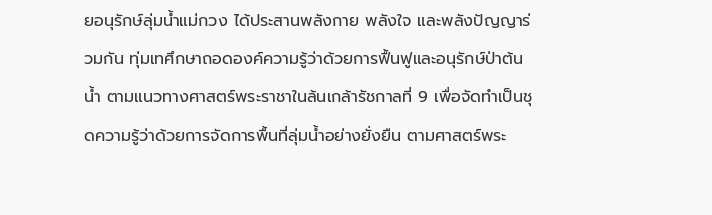ยอนุรักษ์ลุ่มน้ำแม่กวง ได้ประสานพลังกาย พลังใจ และพลังปัญญาร่วมกัน ทุ่มเทศึกษาถอดองค์ความรู้ว่าด้วยการฟื้นฟูและอนุรักษ์ป่าต้นน้ำ ตามแนวทางศาสตร์พระราชาในล้นเกล้ารัชกาลที่ 9 เพื่อจัดทำเป็นชุดความรู้ว่าด้วยการจัดการพื้นที่ลุ่มน้ำอย่างยั่งยืน ตามศาสตร์พระ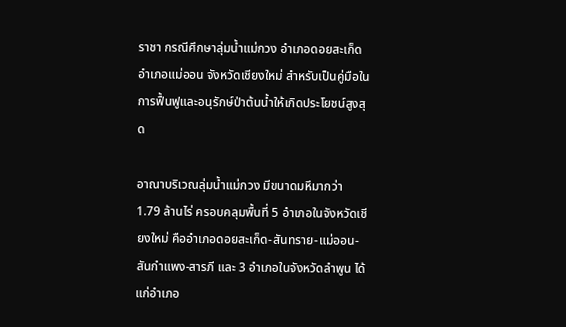ราชา กรณีศึกษาลุ่มน้ำแม่กวง อำเภอดอยสะเก็ด อำเภอแม่ออน จังหวัดเชียงใหม่ สำหรับเป็นคู่มือในการฟื้นฟูและอนุรักษ์ป่าต้นน้ำให้เกิดประโยชน์สูงสุด

อาณาบริเวณลุ่มน้ำแม่กวง มีขนาดมหึมากว่า 1.79 ล้านไร่ ครอบคลุมพื้นที่ 5 อำเภอในจังหวัดเชียงใหม่ คืออำเภอดอยสะเก็ด-สันทราย-แม่ออน-สันกำแพง-สารภี และ 3 อำเภอในจังหวัดลำพูน ได้แก่อำเภอ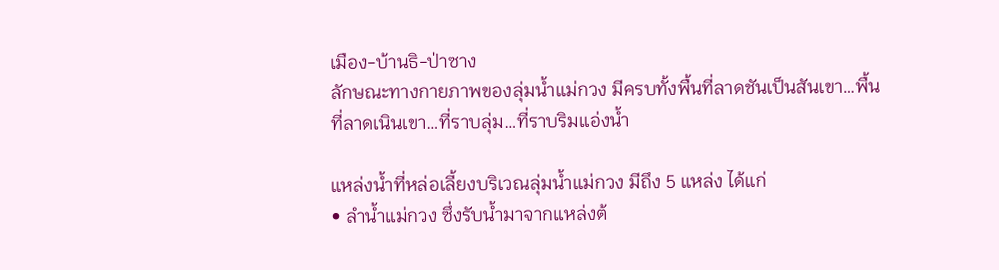เมือง-บ้านธิ-ป่าซาง
ลักษณะทางกายภาพของลุ่มน้ำแม่กวง มีครบทั้งพื้นที่ลาดชันเป็นสันเขา…พื้นที่ลาดเนินเขา…ที่ราบลุ่ม…ที่ราบริมแอ่งน้ำ

แหล่งน้ำที่หล่อเลี้ยงบริเวณลุ่มน้ำแม่กวง มีถึง 5 แหล่ง ได้แก่
• ลำน้ำแม่กวง ซึ่งรับน้ำมาจากแหล่งต้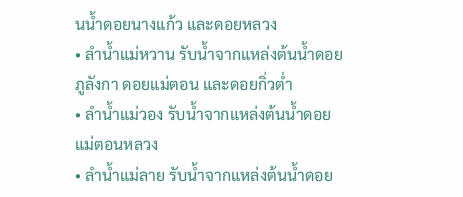นน้ำดอยนางแก้ว และดอยหลวง
• ลำน้ำแม่หวาน รับน้ำจากแหล่งต้นน้ำดอยภูลังกา ดอยแม่ตอน และดอยกิ่วต่ำ
• ลำน้ำแม่วอง รับน้ำจากแหล่งต้นน้ำดอยแม่ตอนหลวง
• ลำน้ำแม่ลาย รับน้ำจากแหล่งต้นน้ำดอย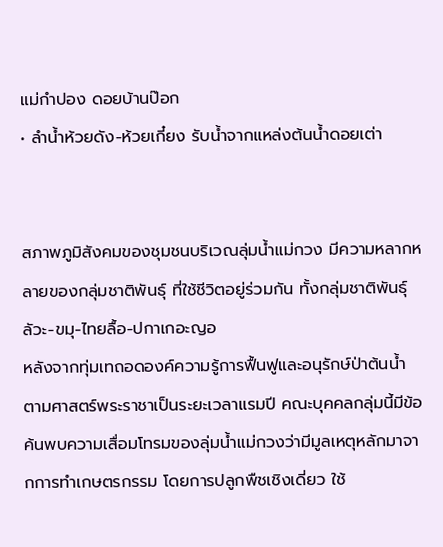แม่กำปอง ดอยบ้านป๊อก
• ลำน้ำห้วยดัง-ห้วยเกี๋ยง รับน้ำจากแหล่งต้นน้ำดอยเต่า


สภาพภูมิสังคมของชุมชนบริเวณลุ่มน้ำแม่กวง มีความหลากหลายของกลุ่มชาติพันธุ์ ที่ใช้ชีวิตอยู่ร่วมกัน ทั้งกลุ่มชาติพันธุ์ลัวะ-ขมุ-ไทยลื้อ-ปกาเกอะญอ
หลังจากทุ่มเทถอดองค์ความรู้การฟื้นฟูและอนุรักษ์ป่าต้นน้ำ ตามศาสตร์พระราชาเป็นระยะเวลาแรมปี คณะบุคคลกลุ่มนี้มีข้อค้นพบความเสื่อมโทรมของลุ่มน้ำแม่กวงว่ามีมูลเหตุหลักมาจากการทำเกษตรกรรม โดยการปลูกพืชเชิงเดี่ยว ใช้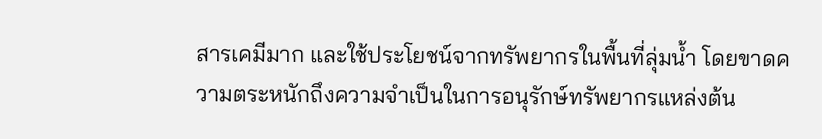สารเคมีมาก และใช้ประโยชน์จากทรัพยากรในพื้นที่ลุ่มน้ำ โดยขาดความตระหนักถึงความจำเป็นในการอนุรักษ์ทรัพยากรแหล่งต้น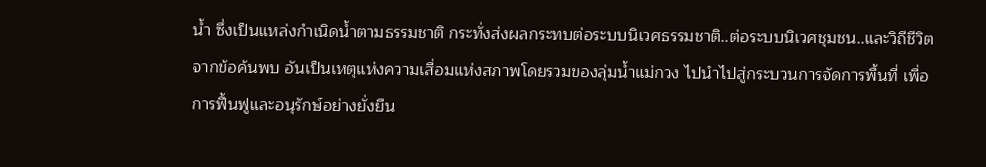น้ำ ซึ่งเป็นแหล่งกำเนิดน้ำตามธรรมชาติ กระทั่งส่งผลกระทบต่อระบบนิเวศธรรมชาติ..ต่อระบบนิเวศชุมชน..และวิถีชีวิต
จากข้อค้นพบ อันเป็นเหตุแห่งความเสื่อมแห่งสภาพโดยรวมของลุ่มน้ำแม่กวง ไปนำไปสู่กระบวนการจัดการพื้นที่ เพื่อการฟื้นฟูและอนุรักษ์อย่างยั่งยืน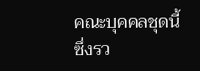คณะบุคคลชุดนี้ ซึ่งรว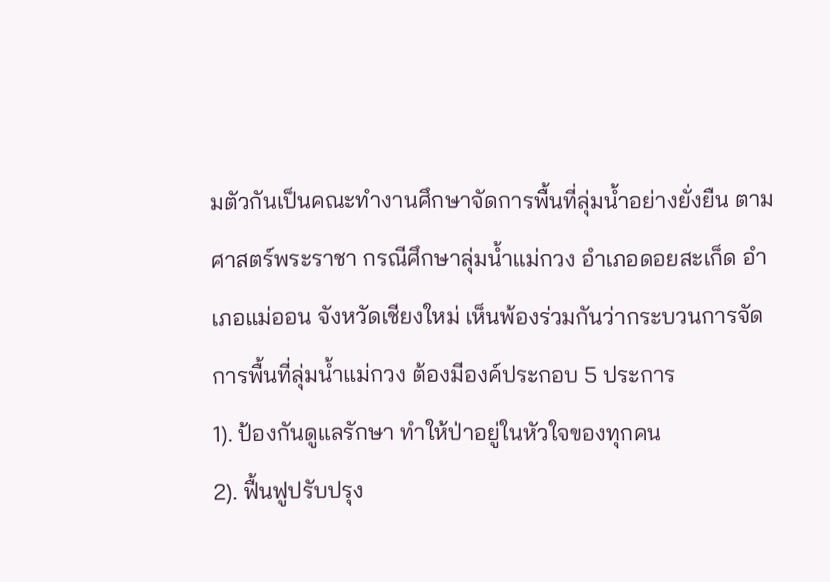มตัวกันเป็นคณะทำงานศึกษาจัดการพื้นที่ลุ่มน้ำอย่างยั่งยืน ตามศาสตร์พระราชา กรณีศึกษาลุ่มน้ำแม่กวง อำเภอดอยสะเก็ด อำเภอแม่ออน จังหวัดเชียงใหม่ เห็นพ้องร่วมกันว่ากระบวนการจัดการพื้นที่ลุ่มน้ำแม่กวง ต้องมีองค์ประกอบ 5 ประการ
1). ป้องกันดูแลรักษา ทำให้ป่าอยู่ในหัวใจของทุกคน
2). ฟื้นฟูปรับปรุง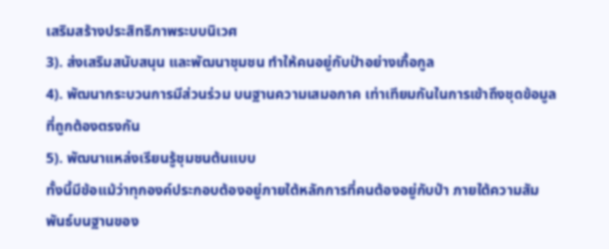เสริมสร้างประสิทธิภาพระบบนิเวศ
3). ส่งเสริมสนับสนุน และพัฒนาชุมชน ทำให้คนอยู่กับป่าอย่างเกื้อกูล
4). พัฒนากระบวนการมีส่วนร่วม บนฐานความเสมอภาค เท่าเทียมกันในการเข้าถึงชุดข้อมูลที่ถูกต้องตรงกัน
5). พัฒนาแหล่งเรียนรู้ชุมชนต้นแบบ
ทั้งนี้มีข้อแม้ว่าทุกองค์ประกอบต้องอยู่ภายใต้หลักการที่คนต้องอยู่กับป่า ภายใต้ความสัมพันธ์บนฐานของ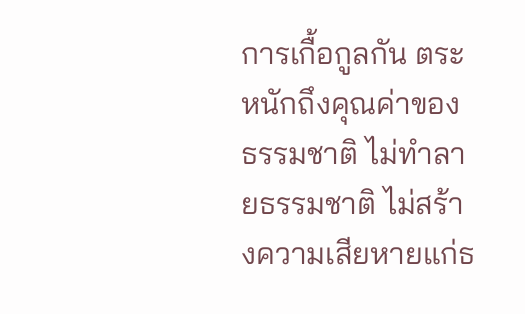การเกื้อกูลกัน ตระหนักถึงคุณค่าของธรรมชาติ ไม่ทำลายธรรมชาติ ไม่สร้างความเสียหายแก่ธ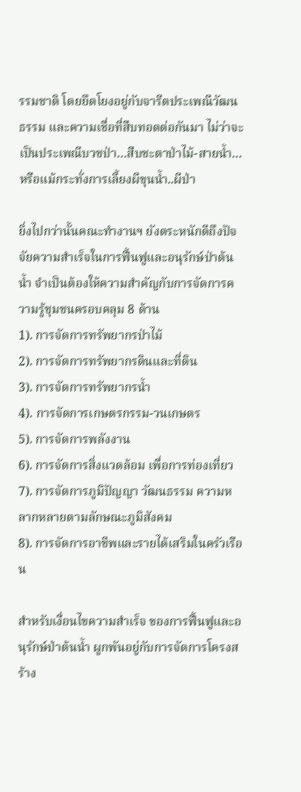รรมชาติ โดยยึดโยงอยู่กับจารีตประเพณีวัฒนธรรม และความเชื่อที่สืบทอดต่อกันมา ไม่ว่าจะเป็นประเพณีบวชป่า…สืบชะตาป่าไม้-สายน้ำ…หรือแม้กระทั่งการเลี้ยงผีขุนน้ำ..ผีป่า

ยิ่งไปกว่านั้นคณะทำงานฯ ยังตระหนักดีถึงปัจจัยความสำเร็จในการฟื้นฟูและอนุรักษ์ป่าต้นน้ำ จำเป็นต้องให้ความสำคัญกับการจัดการความรู้ชุมชนครอบคลุม 8 ด้าน
1). การจัดการทรัพยากรป่าไม้
2). การจัดการทรัพยากรดินและที่ดิน
3). การจัดการทรัพยากรน้ำ
4). การจัดการเกษตรกรรม-วนเกษตร
5). การจัดการพลังงาน
6). การจัดการสิ่งแวดล้อม เพื่อการท่องเที่ยว
7). การจัดการภูมิปัญญา วัฒนธรรม ความหลากหลายตามลักษณะภูมิสังคม
8). การจัดการอาชีพและรายได้เสริมในครัวเรือน

สำหรับเงื่อนไขความสำเร็จ ของการฟื้นฟูและอนุรักษ์ป่าต้นน้ำ ผูกพันอยู่กับการจัดการโครงสร้าง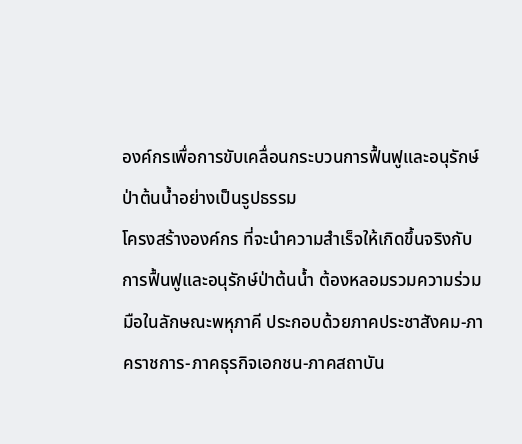องค์กรเพื่อการขับเคลื่อนกระบวนการฟื้นฟูและอนุรักษ์ป่าต้นน้ำอย่างเป็นรูปธรรม
โครงสร้างองค์กร ที่จะนำความสำเร็จให้เกิดขึ้นจริงกับการฟื้นฟูและอนุรักษ์ป่าต้นน้ำ ต้องหลอมรวมความร่วมมือในลักษณะพหุภาคี ประกอบด้วยภาคประชาสังคม-ภาคราชการ-ภาคธุรกิจเอกชน-ภาคสถาบัน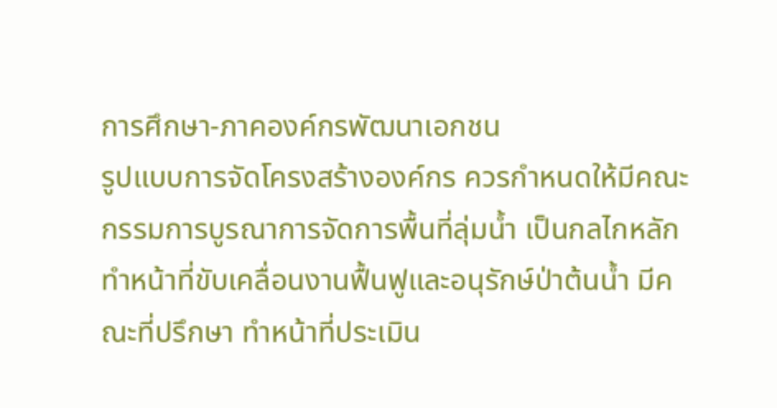การศึกษา-ภาคองค์กรพัฒนาเอกชน
รูปแบบการจัดโครงสร้างองค์กร ควรกำหนดให้มีคณะกรรมการบูรณาการจัดการพื้นที่ลุ่มน้ำ เป็นกลไกหลักทำหน้าที่ขับเคลื่อนงานฟื้นฟูและอนุรักษ์ป่าต้นน้ำ มีคณะที่ปรึกษา ทำหน้าที่ประเมิน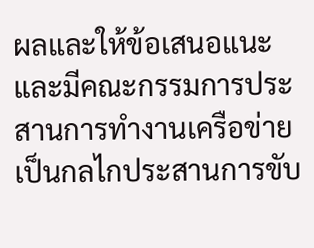ผลและให้ข้อเสนอแนะ และมีคณะกรรมการประสานการทำงานเครือข่าย เป็นกลไกประสานการขับ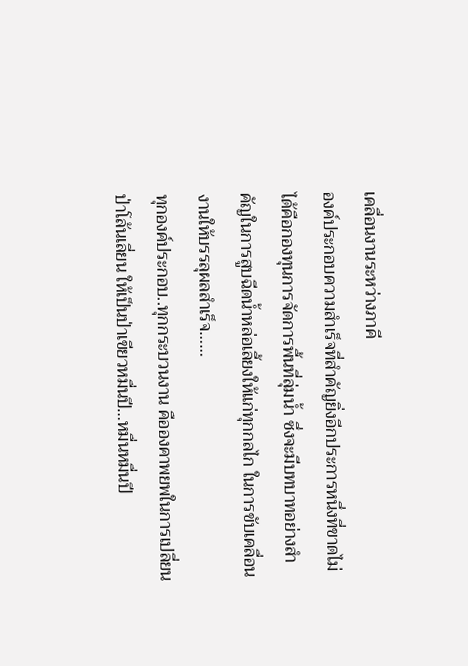เคลื่อนงานระหว่างภาคี
องค์ประกอบความสำเร็จที่สำคัญยิ่งอีกประการหนึ่งที่ขาดไม่ได้คือกองทุนการจัดการพื้นที่ลุ่มน้ำ ซึ่งจะมีบทบาทอย่างสำคัญในการสูบฉีดน้ำหล่อเลี้ยงให้แก่ทุกกลไก ในการขับเคลื่อนงานให้บรรลุผลสำเร็จ……
ทุกองค์ประกอบ..ทุกกระบวนงาน คือองคาพยพในการเปลี่ยนป่าโล้นเลี่ยน ให้เป็นป่าเขียวหมื่นปี…หมื่นหมื่นปี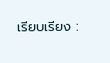เรียบเรียง :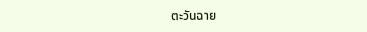ตะวันฉาย